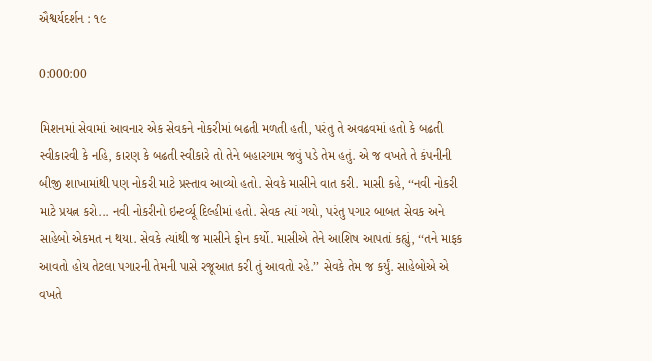ઐશ્વર્યદર્શન : ૧૯

0:000:00

મિશનમાં સેવામાં આવનાર એક સેવકને નોકરીમાં બઢતી મળતી હતી, પરંતુ તે અવઢવમાં હતો કે બઢતી સ્વીકારવી કે નહિ, કારણ કે બઢતી સ્વીકારે તો તેને બહારગામ જવું પડે તેમ હતું. એ જ વખતે તે કંપનીની બીજી શાખામાંથી પણ નોકરી માટે પ્રસ્તાવ આવ્યો હતો. સેવકે માસીને વાત કરી. માસી કહે, ‘‘નવી નોકરી માટે પ્રયત્ન કરો... નવી નોકરીનો ઇન્ટર્વ્યૂ દિલ્હીમાં હતો. સેવક ત્યાં ગયો, પરંતુ પગાર બાબત સેવક અને સાહેબો એકમત ન થયા. સેવકે ત્યાંથી જ માસીને ફોન કર્યો. માસીએ તેને આશિષ આપતાં કહ્યું, ‘‘તને માફક આવતો હોય તેટલા પગારની તેમની પાસે રજૂઆત કરી તું આવતો રહે.’’ સેવકે તેમ જ કર્યું. સાહેબોએ એ વખતે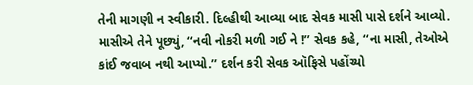તેની માગણી ન સ્વીકારી. દિલ્હીથી આવ્યા બાદ સેવક માસી પાસે દર્શને આવ્યો. માસીએ તેને પૂછ્યું, ‘‘નવી નોકરી મળી ગઈ ને !’’ સેવક કહે, ‘‘ના માસી, તેઓએ કાંઈ જવાબ નથી આપ્યો.’’ દર્શન કરી સેવક ઑફિસે પહોંચ્યો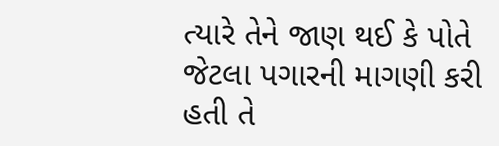ત્યારે તેને જાણ થઈ કે પોતે જેટલા પગારની માગણી કરી હતી તે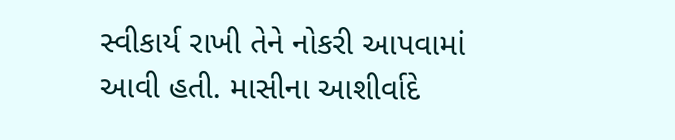સ્વીકાર્ય રાખી તેને નોકરી આપવામાં આવી હતી. માસીના આશીર્વાદે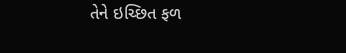તેને ઇચ્છિત ફળ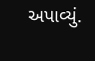અપાવ્યું.